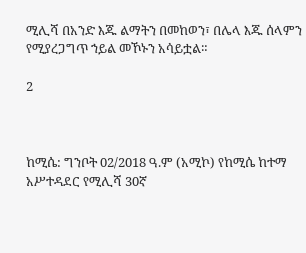ሚሊሻ በአንድ እጁ ልማትን በመከወን፣ በሌላ እጁ ሰላምን የሚያረጋግጥ ኀይል መኾኑን አሳይቷል።

2



ከሚሴ: ግንቦት 02/2018 ዓ.ም (አሚኮ) የከሚሴ ከተማ አሥተዳደር የሚሊሻ 30ኛ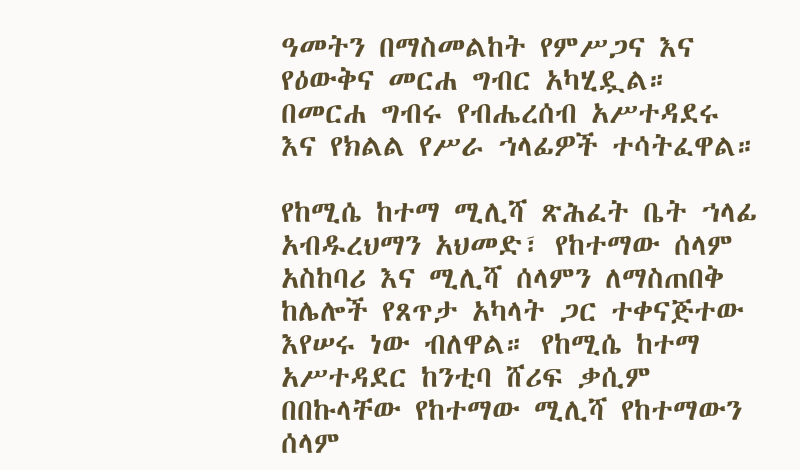ዓመትን በማስመልከት የምሥጋና እና የዕውቅና መርሐ ግብር አካሂዷል። በመርሐ ግብሩ የብሔረሰብ አሥተዳደሩ እና የክልል የሥራ ኀላፊዎች ተሳትፈዋል።

የከሚሴ ከተማ ሚሊሻ ጽሕፈት ቤት ኀላፊ አብዱረህማን አህመድ፣ የከተማው ሰላም አስከባሪ እና ሚሊሻ ሰላምን ለማስጠበቅ ከሌሎች የጸጥታ አካላት ጋር ተቀናጅተው እየሠሩ ነው ብለዋል። የከሚሴ ከተማ አሥተዳደር ከንቲባ ሸሪፍ ቃሲም በበኩላቸው የከተማው ሚሊሻ የከተማውን ሰላም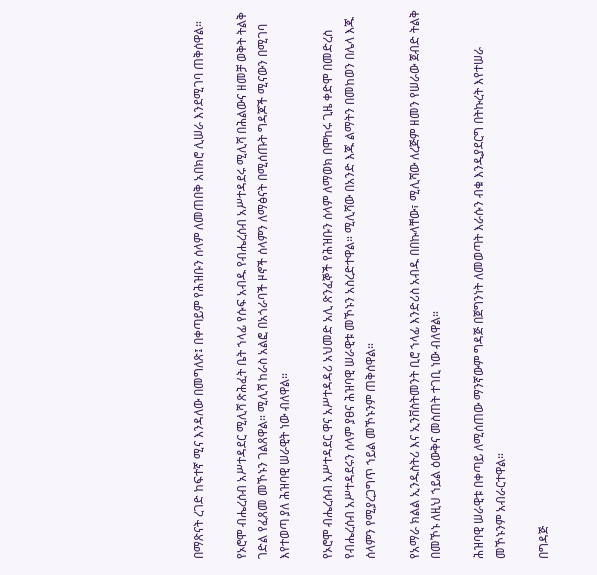በማጽናት ረገድ ከፍተኛ ሚና እንዳለው በመግለጽ፤ በቀጣይም የሕዝቡን ሰላም ለመጠበቅ አበክሮ ሊሠራ እንደሚገባ ጠቅሰዋል።

የኦሮሞ ብሔረሰብ አሥተዳደር ሚሊሻ ጽሕፈት ቤት ኀላፊ የሱፍ አብዱ የብሔረሰብ አሥተዳደሩ ሚሊሻ በሕልውና ዘመቻ ወቅት ትልቅ ገድል የፈጸመ መኾኑን ገልጸዋል። ሚሊሻ ከራስ አልፎ በአጎራባች ዞኖች ሰላምን ለማፅናት በሚሰጡት ግዳጆች ሚናውን በሚገባ እየተወጣ ያለ ሕዝባዊ ሠራዊት ነው ብለዋል።

የኦሮሞ ብሔረሰብ አሥተዳደር ዋና አሥተዳዳሪ አህመድ አሊ ጽንፈኞች የሕዝቡን ሰላም ለማወክ በሞከሩ ጊዜ ቀድሞ በመድረስ የብሔረሰብ አሥተዳደሩን ሰላም ያፀና ሕዝባዊ ሠራዊቱ መኾኑን አስረድተዋል። ሚሊሻው በአንድ እጁ ልማትን በመከወን በሌላ እጁ ሰላምን የሚያረጋግጥ ኀይል መኾኑንም ጠቅሰዋል።

የአማራ ክልል ኢንዱስትሪ እና ኢንቨስትመንት ቢሮ ኀላፊ እንድሪስ አብዱ በበኩላቸው፣ ሚሊሻው ለረጅም ዘመን የሠራው ጀብድ ትልቅ በመኾኑ ለዚህ ኀይል ዕውቅና መስጠት ተገቢ ነው ብለዋል።

ሕዝባዊ ሠራዊቱ በቀጣይ ለሚሰጠው ማንኛውም ግዳጅ በጀግንነት ለመወጣት እራሱን ብቁ እንዲያደርግ በትኩረት እየተሠራ መኾኑንም አብራርተዋል።

በግዳጅ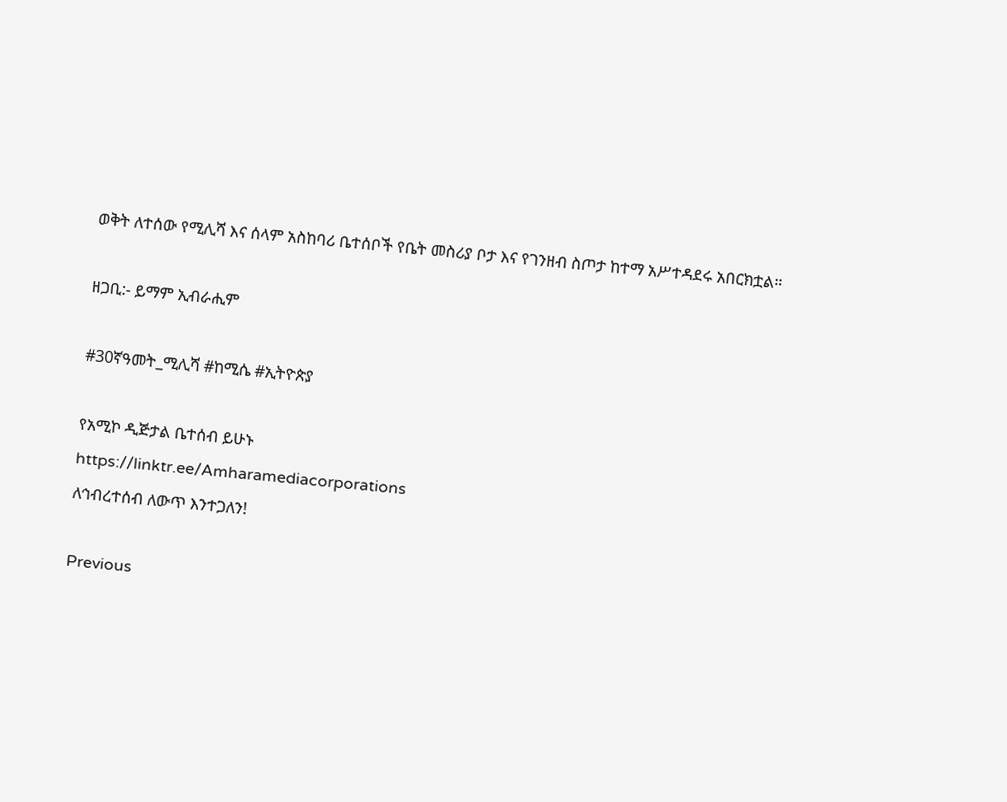ወቅት ለተሰው የሚሊሻ እና ሰላም አስከባሪ ቤተሰቦች የቤት መስሪያ ቦታ እና የገንዘብ ስጦታ ከተማ አሥተዳደሩ አበርክቷል።

ዘጋቢ:- ይማም ኢብራሒም

#30ኛዓመት_ሚሊሻ #ከሚሴ #ኢትዮጵያ

የአሚኮ ዲጅታል ቤተሰብ ይሁኑ
https://linktr.ee/Amharamediacorporations
ለኅብረተሰብ ለውጥ እንተጋለን!

Previous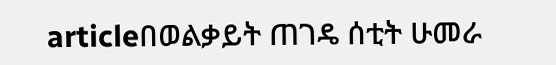articleበወልቃይት ጠገዴ ሰቲት ሁመራ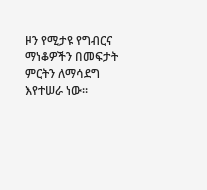ዞን የሚታዩ የግብርና ማነቆዎችን በመፍታት ምርትን ለማሳደግ እየተሠራ ነው።